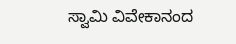ಸ್ವಾಮಿ ವಿವೇಕಾನಂದ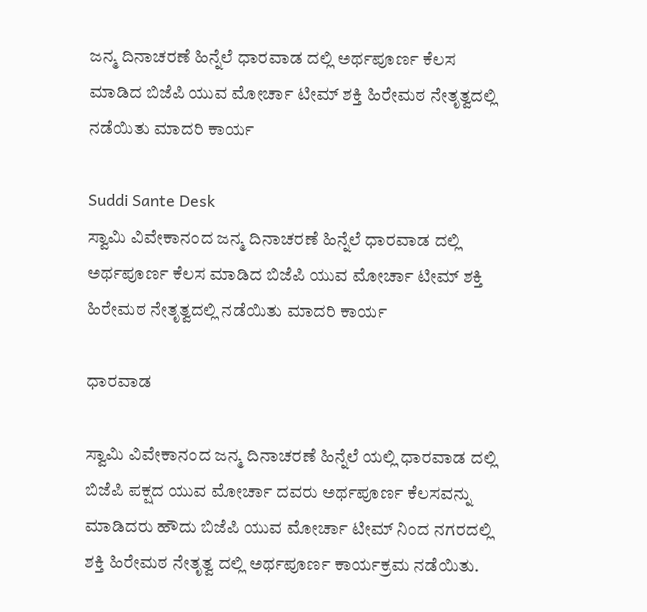ಜನ್ಮ ದಿನಾಚರಣೆ ಹಿನ್ನೆಲೆ ಧಾರವಾಡ ದಲ್ಲಿ ಅರ್ಥಪೂರ್ಣ ಕೆಲಸ ಮಾಡಿದ ಬಿಜೆಪಿ ಯುವ ಮೋರ್ಚಾ ಟೀಮ್ ಶಕ್ತಿ ಹಿರೇಮಠ ನೇತೃತ್ವದಲ್ಲಿ ನಡೆಯಿತು ಮಾದರಿ ಕಾರ್ಯ

Suddi Sante Desk
ಸ್ವಾಮಿ ವಿವೇಕಾನಂದ ಜನ್ಮ ದಿನಾಚರಣೆ ಹಿನ್ನೆಲೆ ಧಾರವಾಡ ದಲ್ಲಿ ಅರ್ಥಪೂರ್ಣ ಕೆಲಸ ಮಾಡಿದ ಬಿಜೆಪಿ ಯುವ ಮೋರ್ಚಾ ಟೀಮ್ ಶಕ್ತಿ ಹಿರೇಮಠ ನೇತೃತ್ವದಲ್ಲಿ ನಡೆಯಿತು ಮಾದರಿ ಕಾರ್ಯ

ಧಾರವಾಡ

ಸ್ವಾಮಿ ವಿವೇಕಾನಂದ ಜನ್ಮ ದಿನಾಚರಣೆ ಹಿನ್ನೆಲೆ ಯಲ್ಲಿ ಧಾರವಾಡ ದಲ್ಲಿ ಬಿಜೆಪಿ ಪಕ್ಷದ ಯುವ ಮೋರ್ಚಾ ದವರು ಅರ್ಥಪೂರ್ಣ ಕೆಲಸವನ್ನು ಮಾಡಿದರು ಹೌದು ಬಿಜೆಪಿ ಯುವ ಮೋರ್ಚಾ ಟೀಮ್ ನಿಂದ ನಗರದಲ್ಲಿ ಶಕ್ತಿ ಹಿರೇಮಠ ನೇತೃತ್ವ ದಲ್ಲಿ ಅರ್ಥಪೂರ್ಣ ಕಾರ್ಯಕ್ರಮ ನಡೆಯಿತು.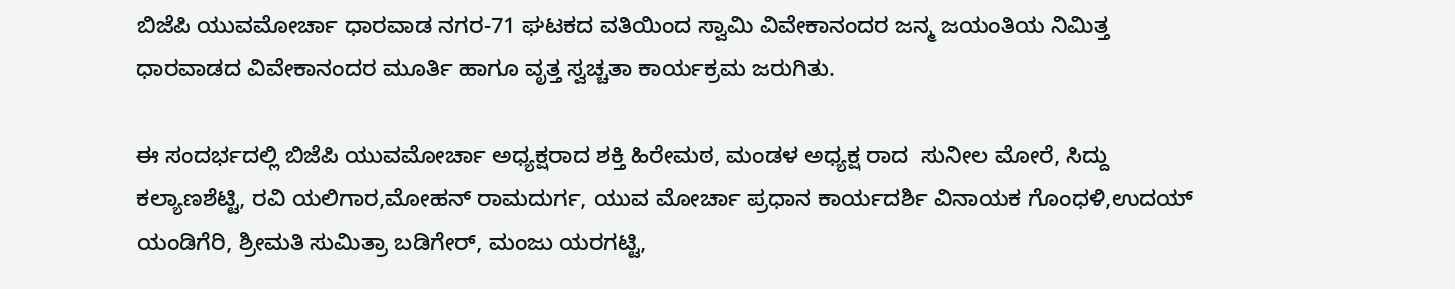ಬಿಜೆಪಿ ಯುವಮೋರ್ಚಾ ಧಾರವಾಡ ನಗರ-71 ಘಟಕದ ವತಿಯಿಂದ ಸ್ವಾಮಿ ವಿವೇಕಾನಂದರ ಜನ್ಮ ಜಯಂತಿಯ ನಿಮಿತ್ತ ಧಾರವಾಡದ ವಿವೇಕಾನಂದರ ಮೂರ್ತಿ ಹಾಗೂ ವೃತ್ತ ಸ್ವಚ್ಚತಾ ಕಾರ್ಯಕ್ರಮ ಜರುಗಿತು.

ಈ ಸಂದರ್ಭದಲ್ಲಿ ಬಿಜೆಪಿ ಯುವಮೋರ್ಚಾ ಅಧ್ಯಕ್ಷರಾದ ಶಕ್ತಿ ಹಿರೇಮಠ, ಮಂಡಳ ಅಧ್ಯಕ್ಷ ರಾದ  ಸುನೀಲ ಮೋರೆ, ಸಿದ್ದು ಕಲ್ಯಾಣಶೆಟ್ಟಿ, ರವಿ ಯಲಿಗಾರ,ಮೋಹನ್ ರಾಮದುರ್ಗ, ಯುವ ಮೋರ್ಚಾ ಪ್ರಧಾನ ಕಾರ್ಯದರ್ಶಿ ವಿನಾಯಕ ಗೊಂಧಳಿ,ಉದಯ್ ಯಂಡಿಗೆರಿ, ಶ್ರೀಮತಿ ಸುಮಿತ್ರಾ ಬಡಿಗೇರ್, ಮಂಜು ಯರಗಟ್ಟಿ,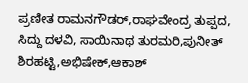ಪ್ರಣೀತ ರಾಮನಗೌಡರ್,ರಾಘವೇಂದ್ರ ತುಪ್ಪದ, ಸಿದ್ದು ದಳವಿ, ಸಾಯಿನಾಥ ತುರಮರಿ,ಪುನೀತ್ ಶಿರಹಟ್ಟಿ,ಅಭಿಷೇಕ್,ಆಕಾಶ್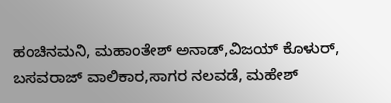ಹಂಚಿನಮನಿ, ಮಹಾಂತೇಶ್ ಅನಾಡ್,ವಿಜಯ್ ಕೊಳುರ್, ಬಸವರಾಜ್ ವಾಲಿಕಾರ,ಸಾಗರ ನಲವಡೆ, ಮಹೇಶ್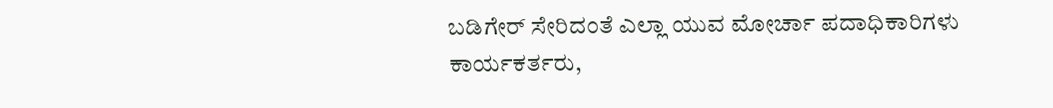ಬಡಿಗೇರ್ ಸೇರಿದಂತೆ ಎಲ್ಲಾ ಯುವ ಮೋರ್ಚಾ ಪದಾಧಿಕಾರಿಗಳು ಕಾರ್ಯಕರ್ತರು,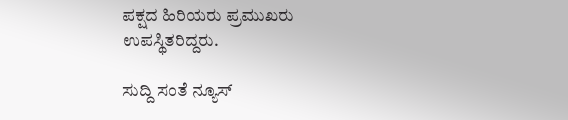ಪಕ್ಷದ ಹಿರಿಯರು ಪ್ರಮುಖರು ಉಪಸ್ಥಿತರಿದ್ದರು.

ಸುದ್ದಿ ಸಂತೆ ನ್ಯೂಸ್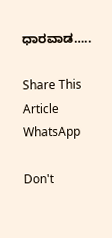ಧಾರವಾಡ…..

Share This Article
WhatsApp

Don't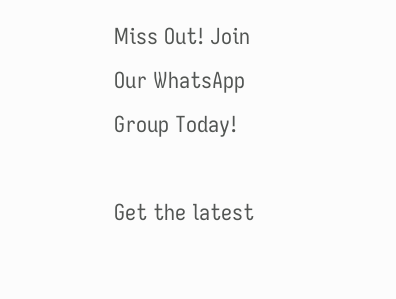Miss Out! Join Our WhatsApp Group Today!

Get the latest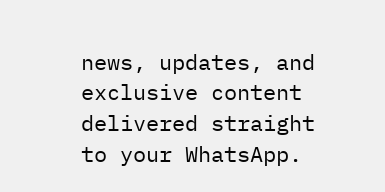news, updates, and exclusive content delivered straight to your WhatsApp.